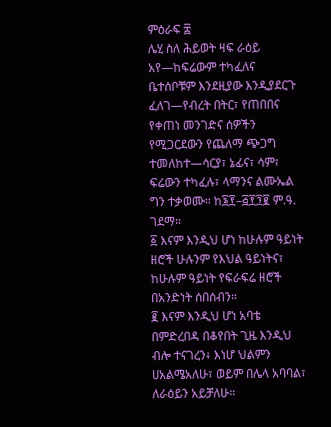ምዕራፍ ፰
ሌሂ ስለ ሕይወት ዛፍ ራዕይ አየ—ከፍሬውም ተካፈለና ቤተሰቦቹም እንደዚያው እንዲያደርጉ ፈለገ—የብረት በትር፣ የጠበበና የቀጠነ መንገድና ሰዎችን የሚጋርደውን የጨለማ ጭጋግ ተመለከተ—ሳርያ፣ ኔፊና፣ ሳም፣ ፍሬውን ተካፈሉ፣ ላማንና ልሙኤል ግን ተቃወሙ። ከ፮፻–፭፻፺፪ ም.ዓ. ገደማ።
፩ እናም እንዲህ ሆነ ከሁሉም ዓይነት ዘሮች ሁሉንም የእህል ዓይነትና፣ ከሁሉም ዓይነት የፍራፍሬ ዘሮች በአንድነት ሰበሰብን።
፪ እናም እንዲህ ሆነ አባቴ በምድረበዳ በቆየበት ጊዜ እንዲህ ብሎ ተናገረን፥ እነሆ ህልምን ሀአልሜአለሁ፣ ወይም በሌላ አባባል፣ ለራዕይን አይቻለሁ።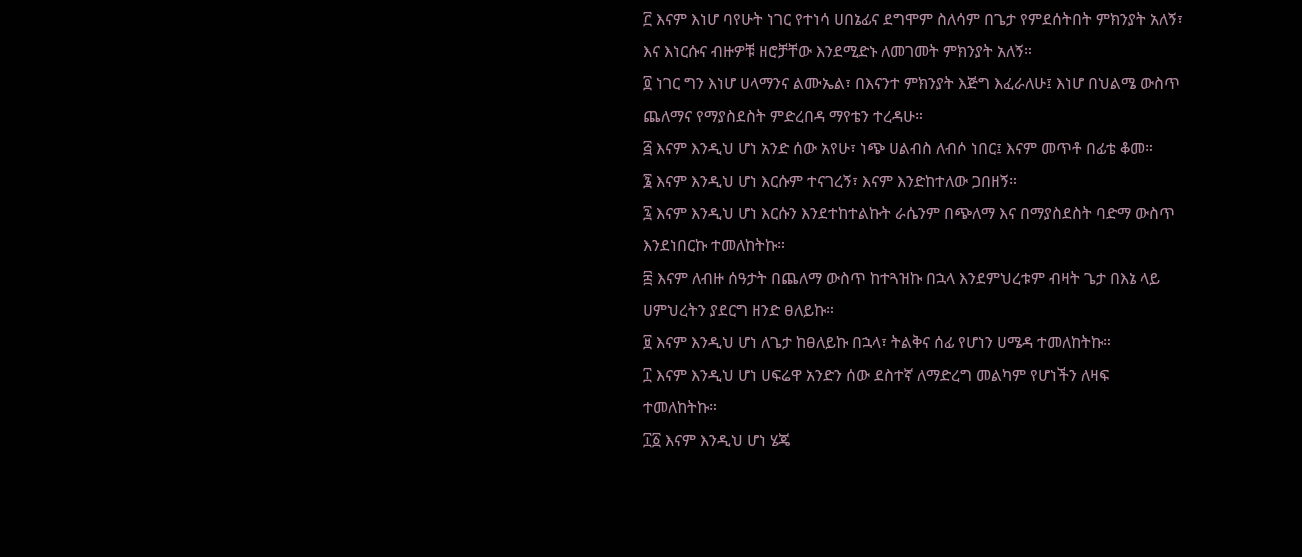፫ እናም እነሆ ባየሁት ነገር የተነሳ ሀበኔፊና ደግሞም ስለሳም በጌታ የምደሰትበት ምክንያት አለኝ፣ እና እነርሱና ብዙዎቹ ዘሮቻቸው እንደሚድኑ ለመገመት ምክንያት አለኝ።
፬ ነገር ግን እነሆ ሀላማንና ልሙኤል፣ በእናንተ ምክንያት እጅግ እፈራለሁ፤ እነሆ በህልሜ ውስጥ ጨለማና የማያስደስት ምድረበዳ ማየቴን ተረዳሁ።
፭ እናም እንዲህ ሆነ አንድ ሰው አየሁ፣ ነጭ ሀልብስ ለብሶ ነበር፤ እናም መጥቶ በፊቴ ቆመ።
፮ እናም እንዲህ ሆነ እርሱም ተናገረኝ፣ እናም እንድከተለው ጋበዘኝ።
፯ እናም እንዲህ ሆነ እርሱን እንደተከተልኩት ራሴንም በጭለማ እና በማያስደስት ባድማ ውስጥ እንደነበርኩ ተመለከትኩ።
፰ እናም ለብዙ ሰዓታት በጨለማ ውስጥ ከተጓዝኩ በኋላ እንደምህረቱም ብዛት ጌታ በእኔ ላይ ሀምህረትን ያደርግ ዘንድ ፀለይኩ።
፱ እናም እንዲህ ሆነ ለጌታ ከፀለይኩ በኋላ፣ ትልቅና ሰፊ የሆነን ሀሜዳ ተመለከትኩ።
፲ እናም እንዲህ ሆነ ሀፍሬዋ አንድን ሰው ደስተኛ ለማድረግ መልካም የሆነችን ለዛፍ ተመለከትኩ።
፲፩ እናም እንዲህ ሆነ ሄጄ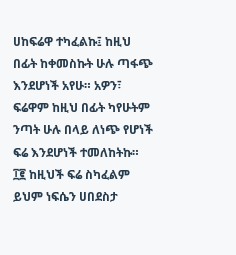ሀከፍሬዋ ተካፈልኩ፤ ከዚህ በፊት ከቀመስኩት ሁሉ ጣፋጭ እንደሆነች አየሁ። አዎን፣ ፍሬዋም ከዚህ በፊት ካየሁትም ንጣት ሁሉ በላይ ለነጭ የሆነች ፍሬ እንደሆነች ተመለከትኩ።
፲፪ ከዚህች ፍሬ ስካፈልም ይህም ነፍሴን ሀበደስታ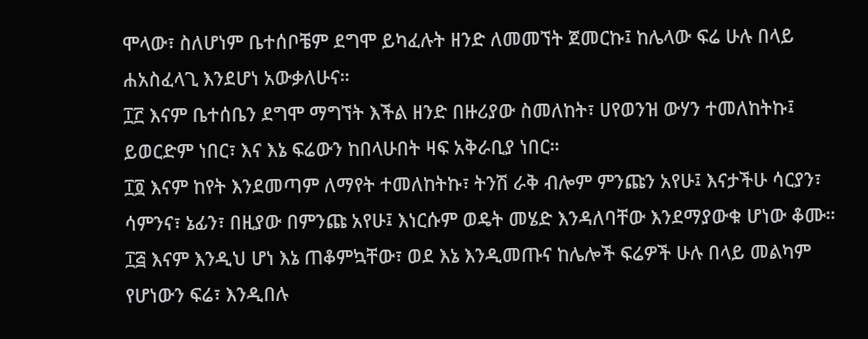ሞላው፣ ስለሆነም ቤተሰቦቼም ደግሞ ይካፈሉት ዘንድ ለመመኘት ጀመርኩ፤ ከሌላው ፍሬ ሁሉ በላይ ሐአስፈላጊ እንደሆነ አውቃለሁና።
፲፫ እናም ቤተሰቤን ደግሞ ማግኘት እችል ዘንድ በዙሪያው ስመለከት፣ ሀየወንዝ ውሃን ተመለከትኩ፤ ይወርድም ነበር፣ እና እኔ ፍሬውን ከበላሁበት ዛፍ አቅራቢያ ነበር።
፲፬ እናም ከየት እንደመጣም ለማየት ተመለከትኩ፣ ትንሽ ራቅ ብሎም ምንጩን አየሁ፤ እናታችሁ ሳርያን፣ ሳምንና፣ ኔፊን፣ በዚያው በምንጩ አየሁ፤ እነርሱም ወዴት መሄድ እንዳለባቸው እንደማያውቁ ሆነው ቆሙ።
፲፭ እናም እንዲህ ሆነ እኔ ጠቆምኳቸው፣ ወደ እኔ እንዲመጡና ከሌሎች ፍሬዎች ሁሉ በላይ መልካም የሆነውን ፍሬ፣ እንዲበሉ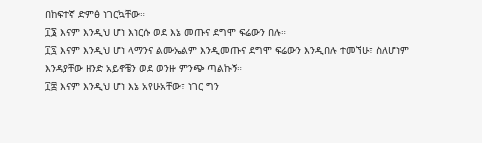በከፍተኛ ድምፅ ነገርኳቸው።
፲፮ እናም እንዲህ ሆነ እነርሱ ወደ እኔ መጡና ደግሞ ፍሬውን በሉ።
፲፯ እናም እንዲህ ሆነ ላማንና ልሙኤልም እንዲመጡና ደግሞ ፍሬውን እንዲበሉ ተመኘሁ፣ ስለሆነም እንዳያቸው ዘንድ አይኖቼን ወደ ወንዙ ምንጭ ጣልኩኝ።
፲፰ እናም እንዲህ ሆነ እኔ አየሁአቸው፣ ነገር ግን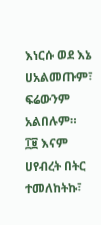እነርሱ ወደ እኔ ሀአልመጡም፣ ፍሬውንም አልበሉም።
፲፱ እናም ሀየብረት በትር ተመለከትኩ፣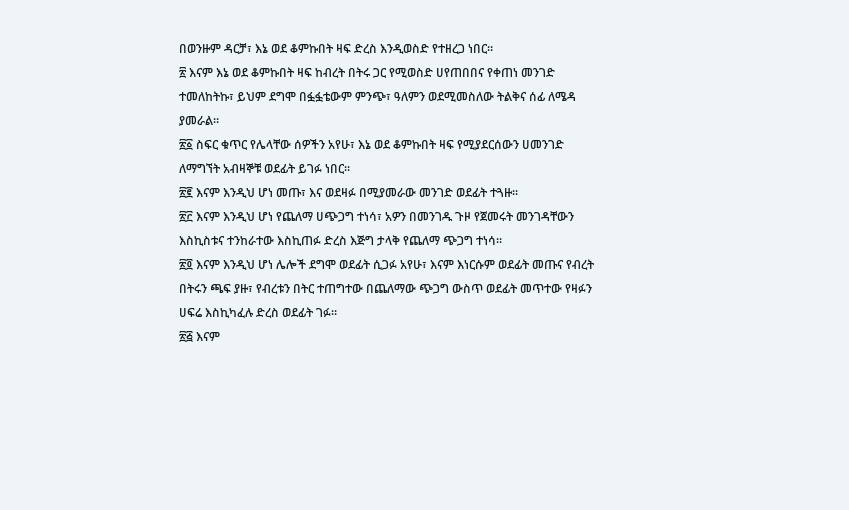በወንዙም ዳርቻ፣ እኔ ወደ ቆምኩበት ዛፍ ድረስ እንዲወስድ የተዘረጋ ነበር።
፳ እናም እኔ ወደ ቆምኩበት ዛፍ ከብረት በትሩ ጋር የሚወስድ ሀየጠበበና የቀጠነ መንገድ ተመለከትኩ፣ ይህም ደግሞ በፏፏቴውም ምንጭ፣ ዓለምን ወደሚመስለው ትልቅና ሰፊ ለሜዳ ያመራል።
፳፩ ስፍር ቁጥር የሌላቸው ሰዎችን አየሁ፣ እኔ ወደ ቆምኩበት ዛፍ የሚያደርሰውን ሀመንገድ ለማግኘት አብዛኞቹ ወደፊት ይገፉ ነበር።
፳፪ እናም እንዲህ ሆነ መጡ፣ እና ወደዛፉ በሚያመራው መንገድ ወደፊት ተጓዙ።
፳፫ እናም እንዲህ ሆነ የጨለማ ሀጭጋግ ተነሳ፣ አዎን በመንገዱ ጉዞ የጀመሩት መንገዳቸውን እስኪስቱና ተንከራተው እስኪጠፉ ድረስ እጅግ ታላቅ የጨለማ ጭጋግ ተነሳ።
፳፬ እናም እንዲህ ሆነ ሌሎች ደግሞ ወደፊት ሲጋፉ አየሁ፣ እናም እነርሱም ወደፊት መጡና የብረት በትሩን ጫፍ ያዙ፣ የብረቱን በትር ተጠግተው በጨለማው ጭጋግ ውስጥ ወደፊት መጥተው የዛፉን ሀፍሬ እስኪካፈሉ ድረስ ወደፊት ገፉ።
፳፭ እናም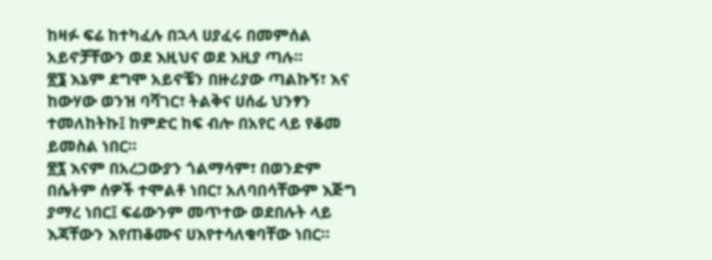ከዛፉ ፍሬ ከተካፈሉ በኋላ ሀያፈሩ በመምሰል አይኖቻቸውን ወደ እዚህና ወደ እዚያ ጣሉ።
፳፮ እኔም ደግሞ አይኖቼን በዙሪያው ጣልኩኝ፣ እና ከውሃው ወንዝ ባሻገር፣ ትልቅና ሀሰፊ ህንፃን ተመለከትኩ፤ ከምድር ከፍ ብሎ በአየር ላይ የቆመ ይመስል ነበር።
፳፯ እናም በአረጋውያን ጎልማሳም፣ በወንድም በሴትም ሰዎች ተሞልቶ ነበር፣ አለባበሳቸውም እጅግ ያማረ ነበር፤ ፍሬውንም መጥተው ወደበሉት ላይ እጃቸውን እየጠቆሙና ሀእየተሳለቁባቸው ነበር።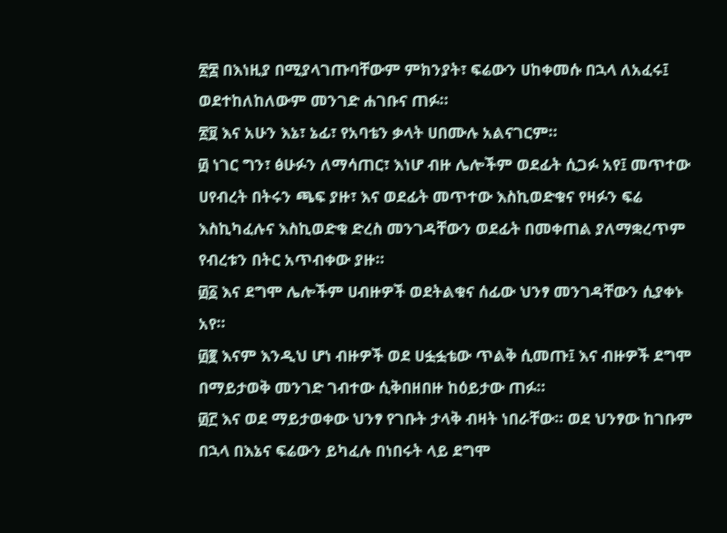፳፰ በእነዚያ በሚያላገጡባቸውም ምክንያት፣ ፍሬውን ሀከቀመሱ በኋላ ለአፈሩ፤ ወደተከለከለውም መንገድ ሐገቡና ጠፉ።
፳፱ እና አሁን እኔ፣ ኔፊ፣ የአባቴን ቃላት ሀበሙሉ አልናገርም።
፴ ነገር ግን፣ ፅሁፉን ለማሳጠር፣ እነሆ ብዙ ሌሎችም ወደፊት ሲጋፉ አየ፤ መጥተው ሀየብረት በትሩን ጫፍ ያዙ፣ እና ወደፊት መጥተው እስኪወድቁና የዛፉን ፍሬ እስኪካፈሉና እስኪወድቁ ድረስ መንገዳቸውን ወደፊት በመቀጠል ያለማቋረጥም የብረቱን በትር አጥብቀው ያዙ።
፴፩ እና ደግሞ ሌሎችም ሀብዙዎች ወደትልቁና ሰፊው ህንፃ መንገዳቸውን ሲያቀኑ አየ።
፴፪ እናም እንዲህ ሆነ ብዙዎች ወደ ሀፏፏቴው ጥልቅ ሲመጡ፤ እና ብዙዎች ደግሞ በማይታወቅ መንገድ ገብተው ሲቅበዘበዙ ከዕይታው ጠፉ።
፴፫ እና ወደ ማይታወቀው ህንፃ የገቡት ታላቅ ብዛት ነበራቸው። ወደ ህንፃው ከገቡም በኋላ በእኔና ፍሬውን ይካፈሉ በነበሩት ላይ ደግሞ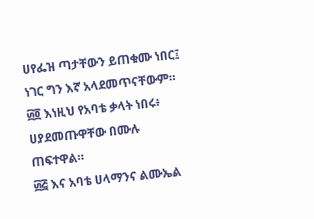ሀየፌዝ ጣታቸውን ይጠቁሙ ነበር፤ ነገር ግን እኛ አላደመጥናቸውም።
፴፬ እነዚህ የአባቴ ቃላት ነበሩ፥ ሀያደመጡዋቸው በሙሉ ጠፍተዋል።
፴፭ እና አባቴ ሀላማንና ልሙኤል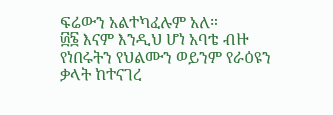ፍሬውን አልተካፈሉም አለ።
፴፮ እናም እንዲህ ሆነ አባቴ ብዙ የነበሩትን የህልሙን ወይንም የራዕዩን ቃላት ከተናገረ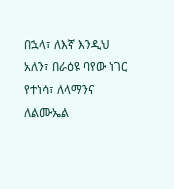በኋላ፣ ለእኛ እንዲህ አለን፣ በራዕዩ ባየው ነገር የተነሳ፣ ለላማንና ለልሙኤል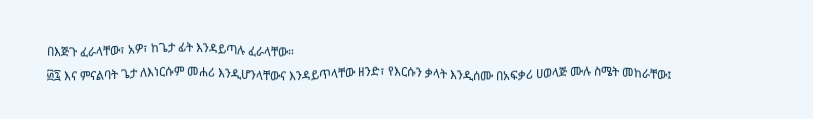በእጅጉ ፈራላቸው፣ አዎ፣ ከጌታ ፊት እንዳይጣሉ ፈራላቸው።
፴፯ እና ምናልባት ጌታ ለእነርሱም መሐሪ እንዲሆንላቸውና እንዳይጥላቸው ዘንድ፣ የእርሱን ቃላት እንዲሰሙ በአፍቃሪ ሀወላጅ ሙሉ ስሜት መከራቸው፤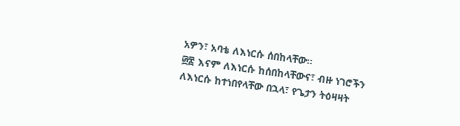አዎን፣ አባቴ ለእነርሱ ሰበከላቸው።
፴፰ እናም ለእነርሱ ከሰበከላቸውና፣ ብዙ ነገሮችን ለእነርሱ ከተነበየላቸው በኋላ፣ የጌታን ትዕዛዛት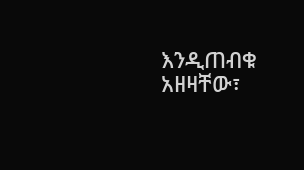እንዲጠብቁ አዘዛቸው፣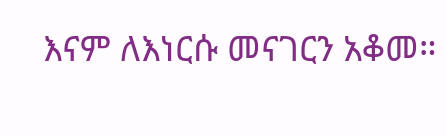እናም ለእነርሱ መናገርን አቆመ።